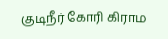குடிநீர் கோரி கிராம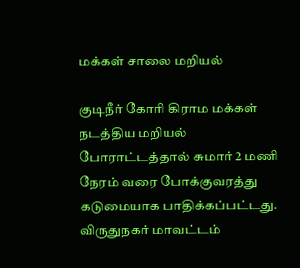மக்கள் சாலை மறியல்

குடிநீர் கோரி கிராம மக்கள் நடத்திய மறியல் போராட்டத்தால் சுமார் 2 மணி நேரம் வரை போக்குவரத்து கடுமையாக பாதிக்கப்பட்டது. விருதுநகர் மாவட்டம்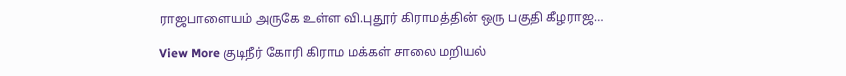ராஜபாளையம் அருகே உள்ள வி.புதூர் கிராமத்தின் ஒரு பகுதி கீழராஜ…

View More குடிநீர் கோரி கிராம மக்கள் சாலை மறியல்